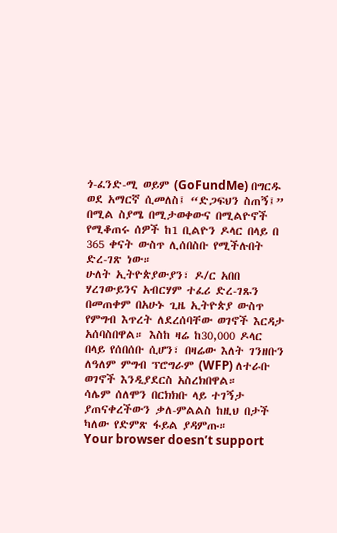ጎ-ፈንድ-ሚ ወይም (GoFundMe) በግርዱ ወደ አማርኛ ሲመለስ፤ “ድጋፍህን ስጠኝ፤” በሚል ስያሜ በሚታወቀውና በሚልዮኖች የሚቆጠሩ ሰዎች ከ1 ቢልዮን ዶላር በላይ በ 365 ቀናት ውስጥ ሊሰበስቡ የሚችሉበት ድረ-ገጽ ነው።
ሁለት ኢትዮጵያውያን፣ ዶ/ር አበበ ሃረገውይንና አብርሃም ተፈሪ ድረ-ገጹን በመጠቀም በአሁኑ ጊዜ ኢትዮጵያ ውስጥ የምግብ እጥረት ለደረሰባቸው ወገኖች እርዳታ አሰባስበዋል። እስከ ዛሬ ከ30,000 ዶላር በላይ የሰበሰቡ ሲሆን፣ በዛሬው እለት ገንዘቡን ለዓለም ምግብ ፕሮግራም (WFP) ለተራቡ ወገኖች እንዲያደርስ አስረክበዋል።
ሳሌም ሰለሞን በርክክቡ ላይ ተገኝታ ያጠናቀረችውን ቃለ-ምልልስ ከዚህ በታች ካለው የድምጽ ፋይል ያዳምጡ።
Your browser doesn’t support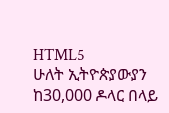HTML5
ሁለት ኢትዮጵያውያን ከ30,000 ዶላር በላይ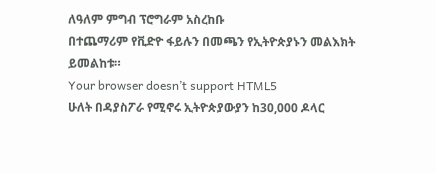ለዓለም ምግብ ፕሮግራም አስረከቡ
በተጨማሪም የቪድዮ ፋይሉን በመጫን የኢትዮጵያኑን መልእክት ይመልከቱ።
Your browser doesn’t support HTML5
ሁለት በዳያስፖራ የሚኖሩ ኢትዮጵያውያን ከ30,000 ዶላር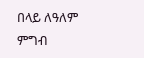በላይ ለዓለም ምግብ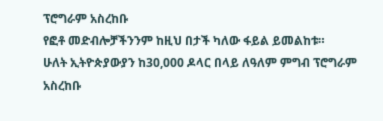ፕሮግራም አስረከቡ
የፎቶ መድብሎቻችንንም ከዚህ በታች ካለው ፋይል ይመልከቱ።
ሁለት ኢትዮጵያውያን ከ30,000 ዶላር በላይ ለዓለም ምግብ ፕሮግራም አስረከቡ